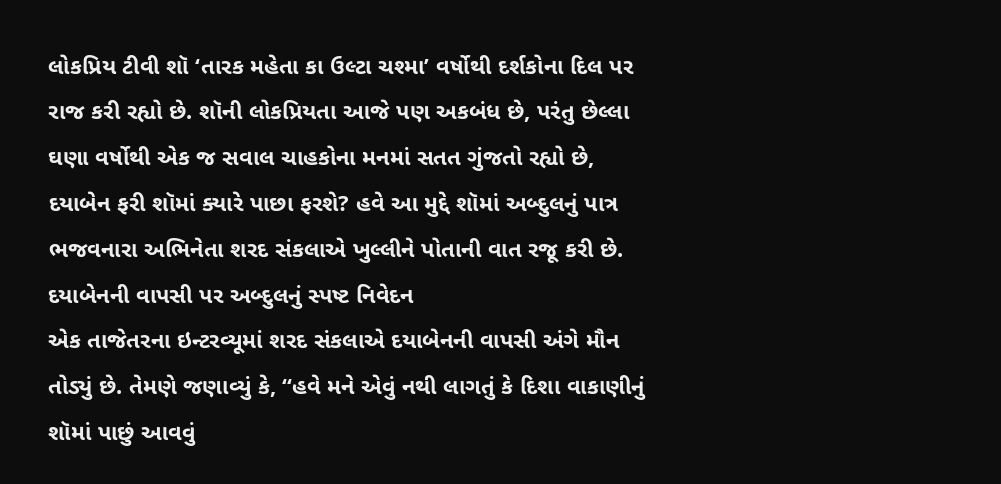લોકપ્રિય ટીવી શૉ ‘તારક મહેતા કા ઉલ્ટા ચશ્મા’ વર્ષોથી દર્શકોના દિલ પર રાજ કરી રહ્યો છે. શૉની લોકપ્રિયતા આજે પણ અકબંધ છે, પરંતુ છેલ્લા ઘણા વર્ષોથી એક જ સવાલ ચાહકોના મનમાં સતત ગુંજતો રહ્યો છે, દયાબેન ફરી શૉમાં ક્યારે પાછા ફરશે? હવે આ મુદ્દે શૉમાં અબ્દુલનું પાત્ર ભજવનારા અભિનેતા શરદ સંકલાએ ખુલ્લીને પોતાની વાત રજૂ કરી છે.
દયાબેનની વાપસી પર અબ્દુલનું સ્પષ્ટ નિવેદન
એક તાજેતરના ઇન્ટરવ્યૂમાં શરદ સંકલાએ દયાબેનની વાપસી અંગે મૌન તોડ્યું છે. તેમણે જણાવ્યું કે, “હવે મને એવું નથી લાગતું કે દિશા વાકાણીનું શૉમાં પાછું આવવું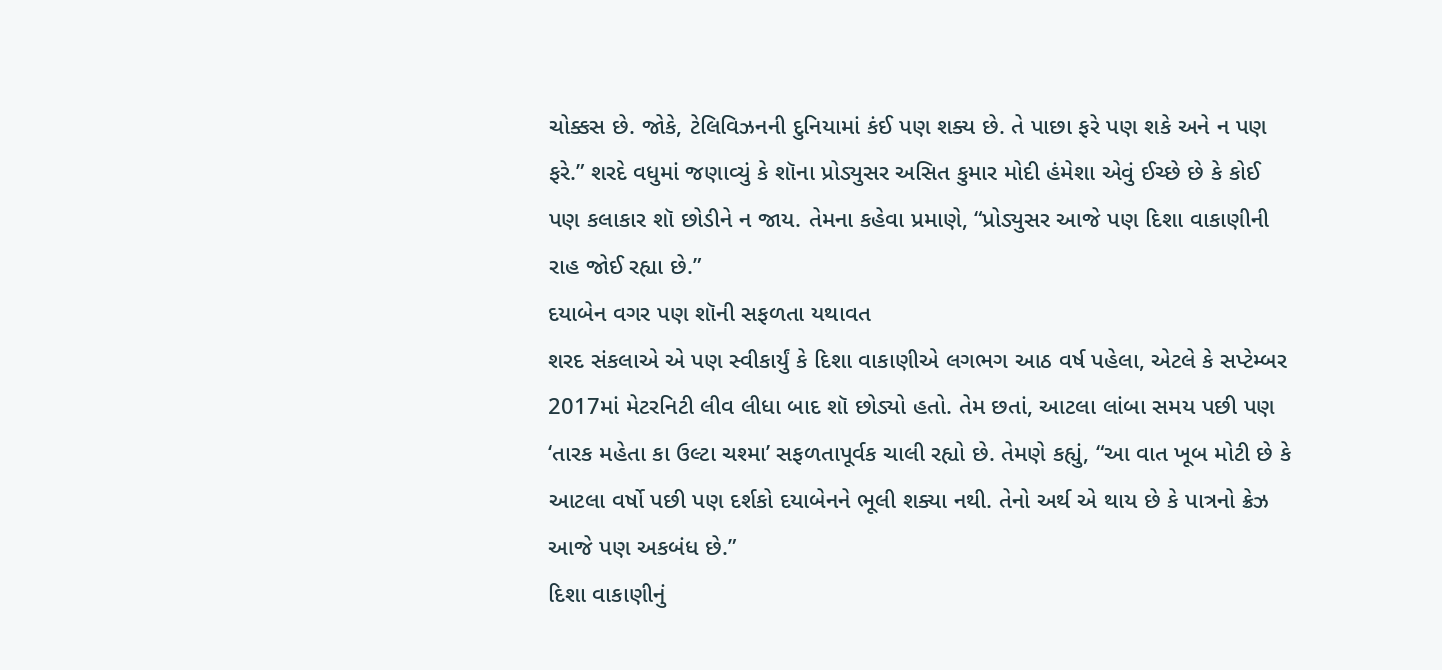ચોક્કસ છે. જોકે, ટેલિવિઝનની દુનિયામાં કંઈ પણ શક્ય છે. તે પાછા ફરે પણ શકે અને ન પણ ફરે.” શરદે વધુમાં જણાવ્યું કે શૉના પ્રોડ્યુસર અસિત કુમાર મોદી હંમેશા એવું ઈચ્છે છે કે કોઈ પણ કલાકાર શૉ છોડીને ન જાય. તેમના કહેવા પ્રમાણે, “પ્રોડ્યુસર આજે પણ દિશા વાકાણીની રાહ જોઈ રહ્યા છે.”
દયાબેન વગર પણ શૉની સફળતા યથાવત
શરદ સંકલાએ એ પણ સ્વીકાર્યું કે દિશા વાકાણીએ લગભગ આઠ વર્ષ પહેલા, એટલે કે સપ્ટેમ્બર 2017માં મેટરનિટી લીવ લીધા બાદ શૉ છોડ્યો હતો. તેમ છતાં, આટલા લાંબા સમય પછી પણ ‘તારક મહેતા કા ઉલ્ટા ચશ્મા’ સફળતાપૂર્વક ચાલી રહ્યો છે. તેમણે કહ્યું, “આ વાત ખૂબ મોટી છે કે આટલા વર્ષો પછી પણ દર્શકો દયાબેનને ભૂલી શક્યા નથી. તેનો અર્થ એ થાય છે કે પાત્રનો ક્રેઝ આજે પણ અકબંધ છે.”
દિશા વાકાણીનું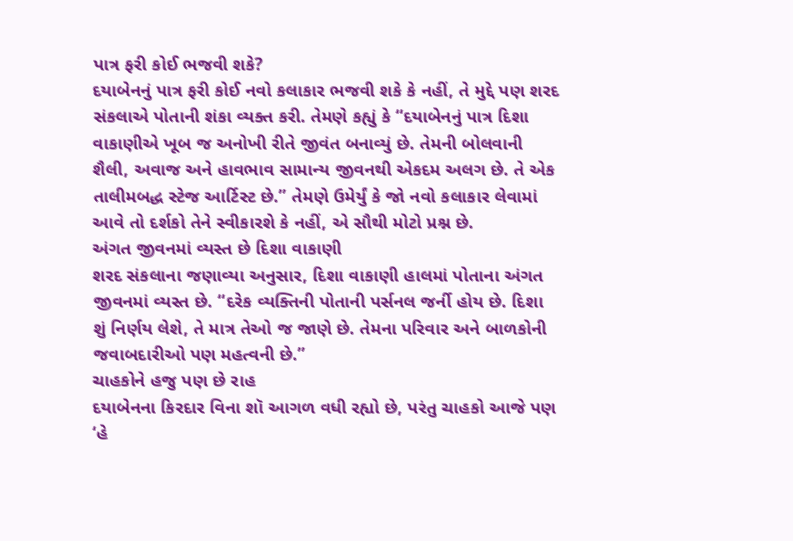પાત્ર ફરી કોઈ ભજવી શકે?
દયાબેનનું પાત્ર ફરી કોઈ નવો કલાકાર ભજવી શકે કે નહીં, તે મુદ્દે પણ શરદ સંકલાએ પોતાની શંકા વ્યક્ત કરી. તેમણે કહ્યું કે “દયાબેનનું પાત્ર દિશા વાકાણીએ ખૂબ જ અનોખી રીતે જીવંત બનાવ્યું છે. તેમની બોલવાની શૈલી, અવાજ અને હાવભાવ સામાન્ય જીવનથી એકદમ અલગ છે. તે એક તાલીમબદ્ધ સ્ટેજ આર્ટિસ્ટ છે.” તેમણે ઉમેર્યું કે જો નવો કલાકાર લેવામાં આવે તો દર્શકો તેને સ્વીકારશે કે નહીં, એ સૌથી મોટો પ્રશ્ન છે.
અંગત જીવનમાં વ્યસ્ત છે દિશા વાકાણી
શરદ સંકલાના જણાવ્યા અનુસાર, દિશા વાકાણી હાલમાં પોતાના અંગત જીવનમાં વ્યસ્ત છે. “દરેક વ્યક્તિની પોતાની પર્સનલ જર્ની હોય છે. દિશા શું નિર્ણય લેશે, તે માત્ર તેઓ જ જાણે છે. તેમના પરિવાર અને બાળકોની જવાબદારીઓ પણ મહત્વની છે.”
ચાહકોને હજુ પણ છે રાહ
દયાબેનના કિરદાર વિના શૉ આગળ વધી રહ્યો છે, પરંતુ ચાહકો આજે પણ ‘હે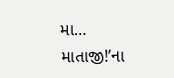મા… માતાજી!’ના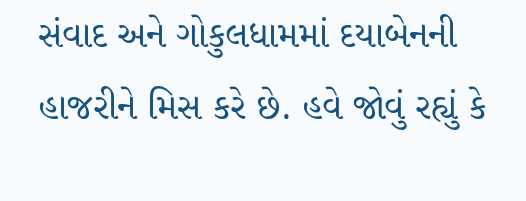સંવાદ અને ગોકુલધામમાં દયાબેનની હાજરીને મિસ કરે છે. હવે જોવું રહ્યું કે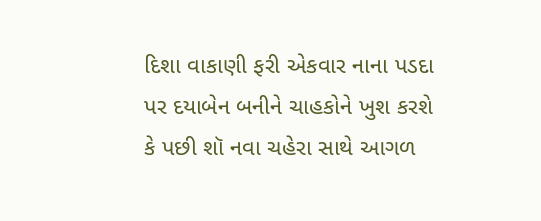દિશા વાકાણી ફરી એકવાર નાના પડદા પર દયાબેન બનીને ચાહકોને ખુશ કરશે કે પછી શૉ નવા ચહેરા સાથે આગળ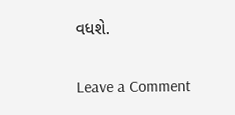વધશે.


Leave a Comment